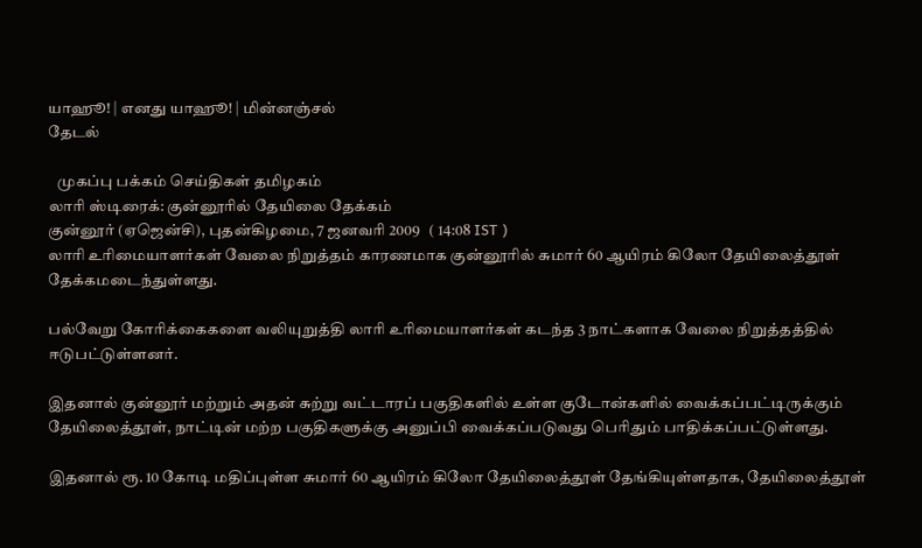யாஹூ! | எனது யாஹூ! | மின்னஞ்சல்
தேடல்

   முகப்பு பக்கம் செய்திகள் தமிழகம்
லாரி ஸ்டிரைக்: குன்னூரில் தேயிலை தேக்கம்
குன்னூர் (ஏஜென்சி), புதன்கிழமை, 7 ஜனவரி 2009   ( 14:08 IST )
லாரி உரிமையாளர்கள் வேலை நிறுத்தம் காரணமாக குன்னூரில் சுமார் 60 ஆயிரம் கிலோ தேயிலைத்தூள் தேக்கமடைந்துள்ளது.

பல்வேறு கோரிக்கைகளை வலியுறுத்தி லாரி உரிமையாளர்கள் கடந்த 3 நாட்களாக வேலை நிறுத்தத்தில் ஈடுபட்டுள்ளனர்.

இதனால் குன்னூர் மற்றும் அதன் சுற்று வட்டாரப் பகுதிகளில் உள்ள குடோன்களில் வைக்கப்பட்டிருக்கும் தேயிலைத்தூள், நாட்டின் மற்ற பகுதிகளுக்கு அனுப்பி வைக்கப்படுவது பெரிதும் பாதிக்கப்பட்டுள்ளது.

இதனால் ரூ. 10 கோடி மதிப்புள்ள சுமார் 60 ஆயிரம் கிலோ தேயிலைத்தூள் தேங்கியுள்ளதாக, தேயிலைத்தூள்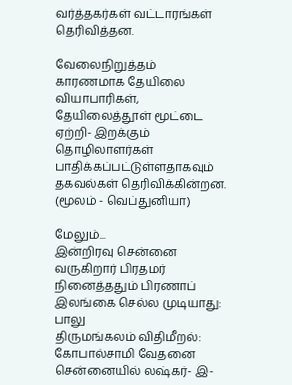வர்த்தகர்கள் வட்டாரங்கள் தெரிவித்தன.

வேலைநிறுத்தம் காரணமாக தேயிலை வியாபாரிகள், தேயிலைத்தூள் மூட்டை ஏற்றி- இறக்கும் தொழிலாளர்கள் பாதிக்கப்பட்டுள்ளதாகவும் தகவல்கள் தெரிவிக்கின்றன.
(மூலம் - வெப்துனியா)

மேலும்...
இன்றிரவு சென்னை வருகிறார் பிரதமர்
நினைத்ததும் பிரணாப் இலங்கை செல்ல முடியாது: பாலு
திருமங்கலம் விதிமீறல்: கோபால்சாமி வேதனை
சென்னையில் லஷ்கர்- இ-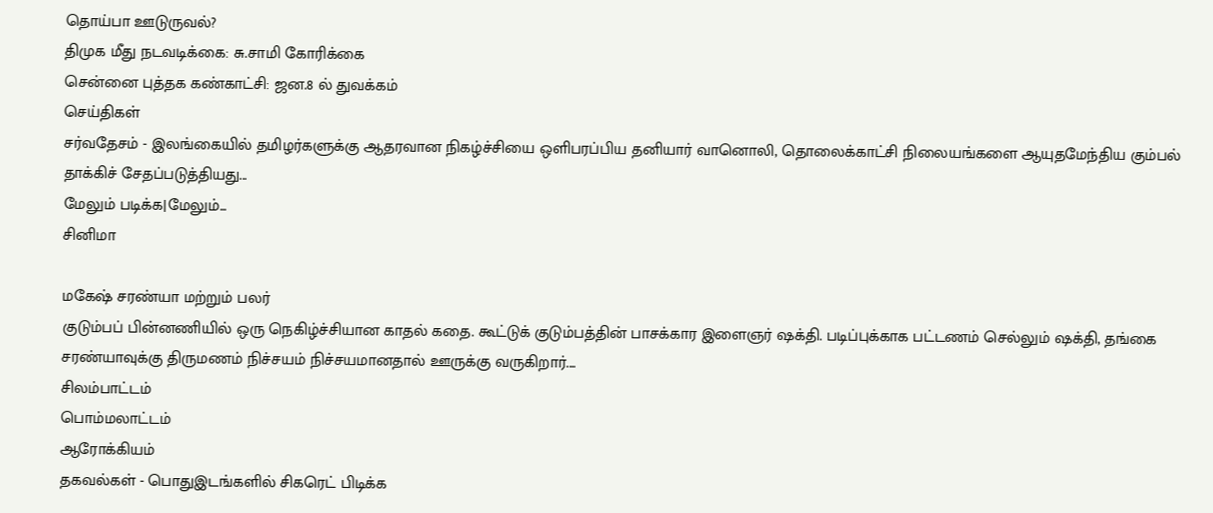தொய்பா ஊடுருவல்?
திமுக ‌மீது நடவடிக்கை: சு.சாமி கோரிக்கை
செ‌ன்னை பு‌த்த‌க க‌ண்கா‌ட்‌சி: ஜன.8 ல் துவக்கம்
செய்திகள்
சர்வதேசம் - இலங்கையில் தமிழர்களுக்கு ஆதரவான நிகழ்ச்சியை ஒளிபரப்பிய தனியார் வானொலி, தொலைக்காட்சி நிலையங்களை ஆயுதமேந்திய கும்பல் தாக்கிச் சேதப்படுத்தியது...
மேலும் படிக்க|மேலும்...
சினிமா

மகேஷ் சரண்யா மற்றும் பலர்
குடும்பப் பின்னணியில் ஒரு நெகிழ்ச்சியான காதல் கதை. கூட்டுக் குடும்பத்தின் பாசக்கார இளைஞர் ஷக்தி. படிப்புக்காக பட்டணம் செல்லும் ஷக்தி, தங்கை சரண்யாவுக்கு திருமணம் நிச்சயம் நிச்சயமானதால் ஊருக்கு வருகிறார்....
சிலம்பாட்டம்
பொம்மலாட்டம்
ஆரோக்கியம்
தகவல்கள் - பொதுஇடங்களில் சிகரெட் பிடிக்க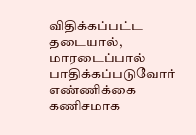விதிக்கப்பட்ட தடையால், மாரடைப்பால் பாதிக்கப்படுவோர் எண்ணிக்கை கணிசமாக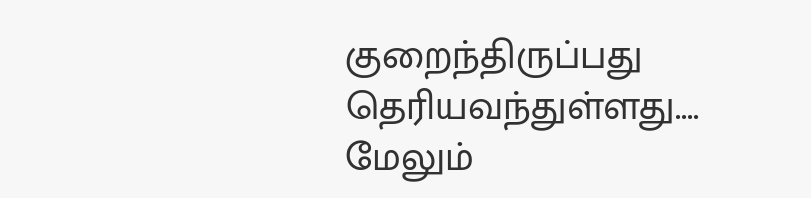குறைந்திருப்பது தெரியவந்துள்ளது....
மேலும்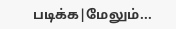படிக்க|மேலும்...